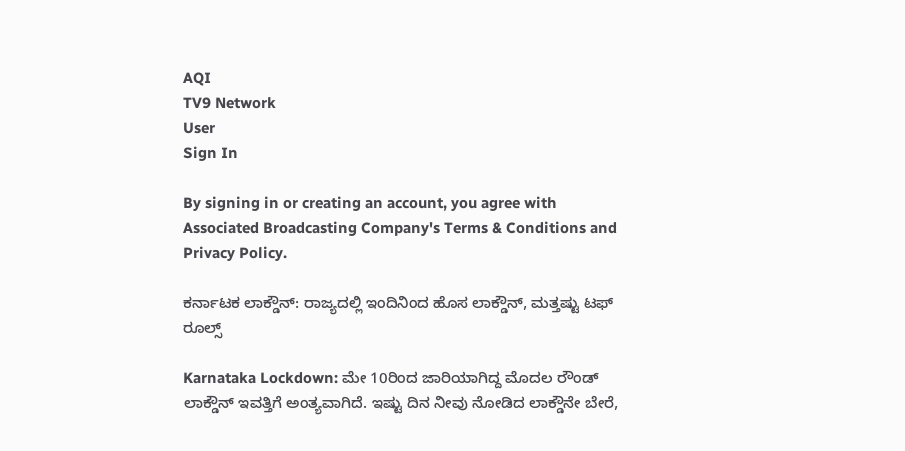AQI
TV9 Network
User
Sign In

By signing in or creating an account, you agree with Associated Broadcasting Company's Terms & Conditions and Privacy Policy.

ಕರ್ನಾಟಕ ಲಾಕ್ಡೌನ್: ರಾಜ್ಯದಲ್ಲಿ ಇಂದಿನಿಂದ ಹೊಸ ಲಾಕ್ಡೌನ್, ಮತ್ತಷ್ಟು ಟಫ್ ರೂಲ್ಸ್

Karnataka Lockdown: ಮೇ 10ರಿಂದ ಜಾರಿಯಾಗಿದ್ದ ಮೊದಲ ರೌಂಡ್ ಲಾಕ್ಡೌನ್ ಇವತ್ತಿಗೆ ಅಂತ್ಯವಾಗಿದೆ. ಇಷ್ಟು ದಿನ ನೀವು ನೋಡಿದ ಲಾಕ್ಡೌನೇ ಬೇರೆ,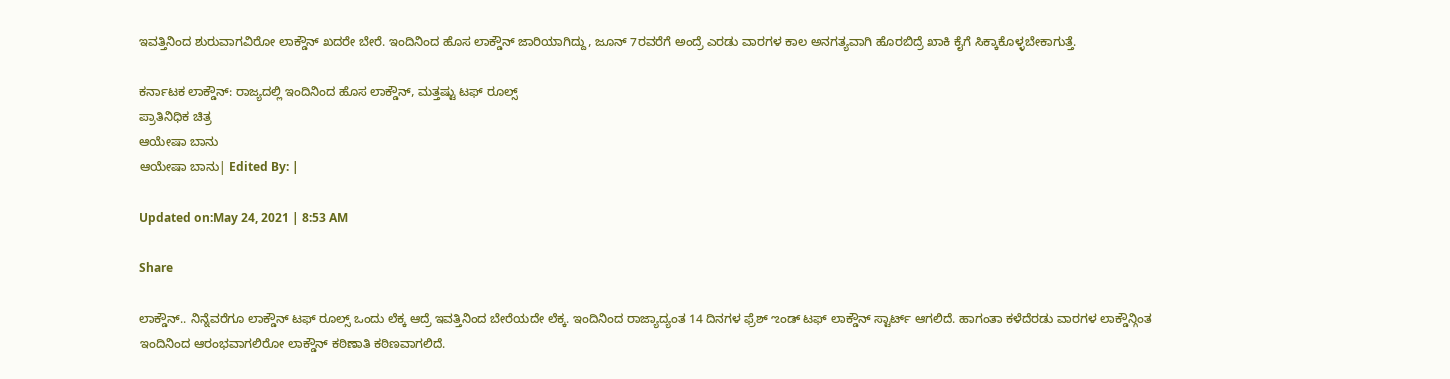ಇವತ್ತಿನಿಂದ ಶುರುವಾಗವಿರೋ ಲಾಕ್ಡೌನ್ ಖದರೇ ಬೇರೆ. ಇಂದಿನಿಂದ ಹೊಸ ಲಾಕ್ಡೌನ್ ಜಾರಿಯಾಗಿದ್ದು, ಜೂನ್ 7ರವರೆಗೆ ಅಂದ್ರೆ ಎರಡು ವಾರಗಳ ಕಾಲ ಅನಗತ್ಯವಾಗಿ ಹೊರಬಿದ್ರೆ ಖಾಕಿ ಕೈಗೆ ಸಿಕ್ಕಾಕೊಳ್ಳಬೇಕಾಗುತ್ತೆ.

ಕರ್ನಾಟಕ ಲಾಕ್ಡೌನ್: ರಾಜ್ಯದಲ್ಲಿ ಇಂದಿನಿಂದ ಹೊಸ ಲಾಕ್ಡೌನ್, ಮತ್ತಷ್ಟು ಟಫ್ ರೂಲ್ಸ್
ಪ್ರಾತಿನಿಧಿಕ ಚಿತ್ರ
ಆಯೇಷಾ ಬಾನು
ಆಯೇಷಾ ಬಾನು| Edited By: |

Updated on:May 24, 2021 | 8:53 AM

Share

ಲಾಕ್ಡೌನ್.. ನಿನ್ನೆವರೆಗೂ ಲಾಕ್ಡೌನ್ ಟಫ್ ರೂಲ್ಸ್ ಒಂದು ಲೆಕ್ಕ ಆದ್ರೆ ಇವತ್ತಿನಿಂದ ಬೇರೆಯದೇ ಲೆಕ್ಕ. ಇಂದಿನಿಂದ ರಾಜ್ಯಾದ್ಯಂತ 14 ದಿನಗಳ ಫ್ರೆಶ್ ಌಂಡ್ ಟಫ್ ಲಾಕ್ಡೌನ್ ಸ್ಟಾರ್ಟ್ ಆಗಲಿದೆ. ಹಾಗಂತಾ ಕಳೆದೆರಡು ವಾರಗಳ ಲಾಕ್ಡೌನ್ಗಿಂತ ಇಂದಿನಿಂದ ಆರಂಭವಾಗಲಿರೋ ಲಾಕ್ಡೌನ್ ಕಠಿಣಾತಿ ಕಠಿಣವಾಗಲಿದೆ.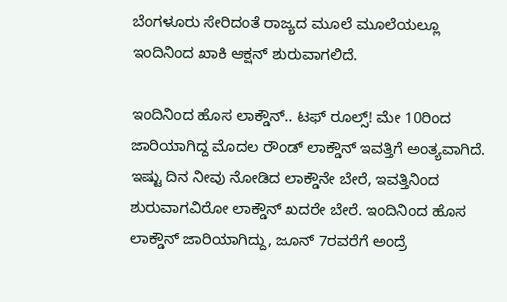ಬೆಂಗಳೂರು ಸೇರಿದಂತೆ ರಾಜ್ಯದ ಮೂಲೆ ಮೂಲೆಯಲ್ಲೂ ಇಂದಿನಿಂದ ಖಾಕಿ ಆಕ್ಷನ್ ಶುರುವಾಗಲಿದೆ.

ಇಂದಿನಿಂದ ಹೊಸ ಲಾಕ್ಡೌನ್.. ಟಫ್ ರೂಲ್ಸ್! ಮೇ 10ರಿಂದ ಜಾರಿಯಾಗಿದ್ದ ಮೊದಲ ರೌಂಡ್ ಲಾಕ್ಡೌನ್ ಇವತ್ತಿಗೆ ಅಂತ್ಯವಾಗಿದೆ. ಇಷ್ಟು ದಿನ ನೀವು ನೋಡಿದ ಲಾಕ್ಡೌನೇ ಬೇರೆ, ಇವತ್ತಿನಿಂದ ಶುರುವಾಗವಿರೋ ಲಾಕ್ಡೌನ್ ಖದರೇ ಬೇರೆ. ಇಂದಿನಿಂದ ಹೊಸ ಲಾಕ್ಡೌನ್ ಜಾರಿಯಾಗಿದ್ದು, ಜೂನ್ 7ರವರೆಗೆ ಅಂದ್ರೆ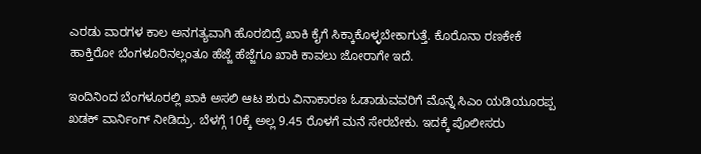ಎರಡು ವಾರಗಳ ಕಾಲ ಅನಗತ್ಯವಾಗಿ ಹೊರಬಿದ್ರೆ ಖಾಕಿ ಕೈಗೆ ಸಿಕ್ಕಾಕೊಳ್ಳಬೇಕಾಗುತ್ತೆ. ಕೊರೊನಾ ರಣಕೇಕೆ ಹಾಕ್ತಿರೋ ಬೆಂಗಳೂರಿನಲ್ಲಂತೂ ಹೆಜ್ಜೆ ಹೆಜ್ಜೆಗೂ ಖಾಕಿ ಕಾವಲು ಜೋರಾಗೇ ಇದೆ.

ಇಂದಿನಿಂದ ಬೆಂಗಳೂರಲ್ಲಿ ಖಾಕಿ ಅಸಲಿ ಆಟ ಶುರು ವಿನಾಕಾರಣ ಓಡಾಡುವವರಿಗೆ ಮೊನ್ನೆ ಸಿಎಂ ಯಡಿಯೂರಪ್ಪ ಖಡಕ್ ವಾರ್ನಿಂಗ್ ನೀಡಿದ್ರು. ಬೆಳಗ್ಗೆ 10ಕ್ಕೆ ಅಲ್ಲ 9.45 ರೊಳಗೆ ಮನೆ ಸೇರಬೇಕು. ಇದಕ್ಕೆ ಪೊಲೀಸರು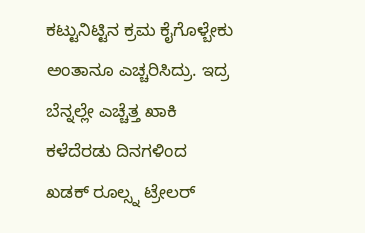ಕಟ್ಟುನಿಟ್ಟಿನ ಕ್ರಮ ಕೈಗೊಳ್ಬೇಕು ಅಂತಾನೂ ಎಚ್ಚರಿಸಿದ್ರು. ಇದ್ರ ಬೆನ್ನಲ್ಲೇ ಎಚ್ಚೆತ್ತ ಖಾಕಿ ಕಳೆದೆರಡು ದಿನಗಳಿಂದ ಖಡಕ್ ರೂಲ್ಸ್ನ ಟ್ರೇಲರ್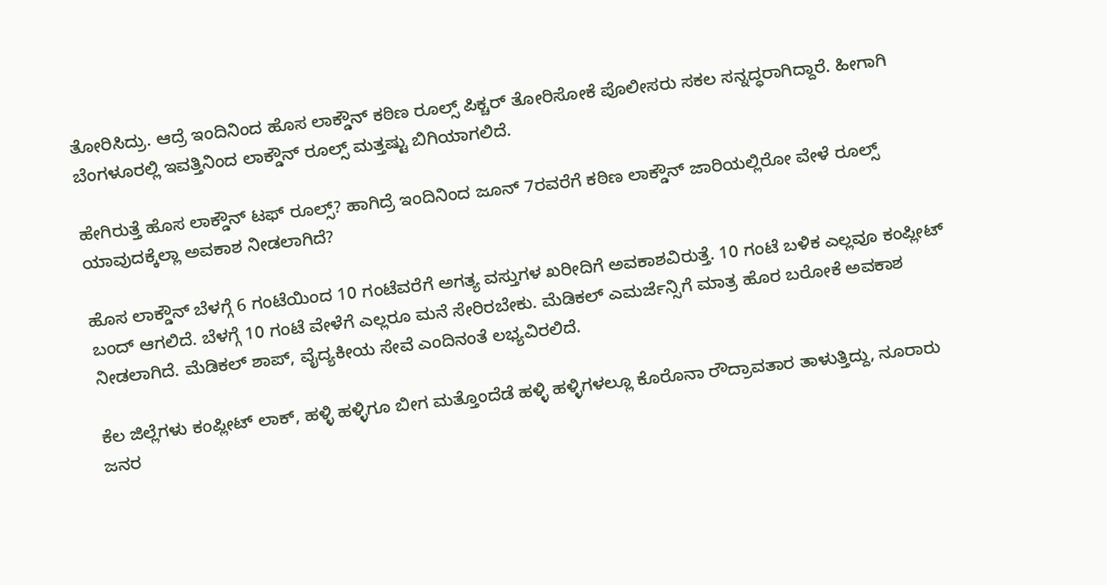ತೋರಿಸಿದ್ರು. ಆದ್ರೆ ಇಂದಿನಿಂದ ಹೊಸ ಲಾಕ್ಡೌನ್ ಕಠಿಣ ರೂಲ್ಸ್ ಪಿಕ್ಚರ್ ತೋರಿಸೋಕೆ ಪೊಲೀಸರು ಸಕಲ ಸನ್ನದ್ಧರಾಗಿದ್ದಾರೆ. ಹೀಗಾಗಿ ಬೆಂಗಳೂರಲ್ಲಿ ಇವತ್ತಿನಿಂದ ಲಾಕ್ಡೌನ್ ರೂಲ್ಸ್ ಮತ್ತಷ್ಟು ಬಿಗಿಯಾಗಲಿದೆ.

ಹೇಗಿರುತ್ತೆ ಹೊಸ ಲಾಕ್ಡೌನ್ ಟಫ್ ರೂಲ್ಸ್? ಹಾಗಿದ್ರೆ ಇಂದಿನಿಂದ ಜೂನ್ 7ರವರೆಗೆ ಕಠಿಣ ಲಾಕ್ಡೌನ್ ಜಾರಿಯಲ್ಲಿರೋ ವೇಳೆ ರೂಲ್ಸ್ ಯಾವುದಕ್ಕೆಲ್ಲಾ ಅವಕಾಶ ನೀಡಲಾಗಿದೆ?

ಹೊಸ ಲಾಕ್ಡೌನ್ ಬೆಳಗ್ಗೆ 6 ಗಂಟೆಯಿಂದ 10 ಗಂಟೆವರೆಗೆ ಅಗತ್ಯ ವಸ್ತುಗಳ ಖರೀದಿಗೆ ಅವಕಾಶವಿರುತ್ತೆ. 10 ಗಂಟೆ ಬಳಿಕ ಎಲ್ಲವೂ ಕಂಪ್ಲೀಟ್ ಬಂದ್ ಆಗಲಿದೆ. ಬೆಳಗ್ಗೆ 10 ಗಂಟೆ ವೇಳೆಗೆ ಎಲ್ಲರೂ ಮನೆ ಸೇರಿರಬೇಕು. ಮೆಡಿಕಲ್ ಎಮರ್ಜೆನ್ಸಿಗೆ ಮಾತ್ರ ಹೊರ ಬರೋಕೆ ಅವಕಾಶ ನೀಡಲಾಗಿದೆ. ಮೆಡಿಕಲ್ ಶಾಪ್, ವೈದ್ಯಕೀಯ ಸೇವೆ ಎಂದಿನಂತೆ ಲಭ್ಯವಿರಲಿದೆ.

ಕೆಲ ಜಿಲ್ಲೆಗಳು ಕಂಪ್ಲೀಟ್ ಲಾಕ್, ಹಳ್ಳಿ ಹಳ್ಳಿಗೂ ಬೀಗ ಮತ್ತೊಂದೆಡೆ ಹಳ್ಳಿ ಹಳ್ಳಿಗಳಲ್ಲೂ ಕೊರೊನಾ ರೌದ್ರಾವತಾರ ತಾಳುತ್ತಿದ್ದು, ನೂರಾರು ಜನರ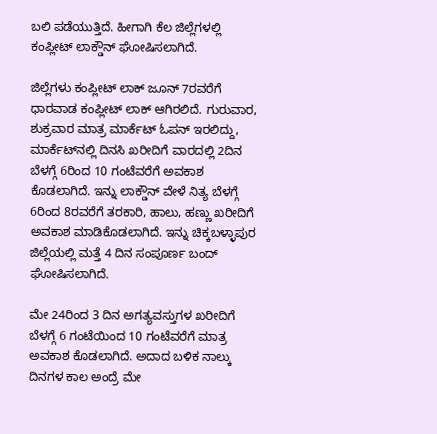ಬಲಿ ಪಡೆಯುತ್ತಿದೆ. ಹೀಗಾಗಿ ಕೆಲ ಜಿಲ್ಲೆಗಳಲ್ಲಿ ಕಂಪ್ಲೀಟ್ ಲಾಕ್ಡೌನ್ ಘೋಷಿಸಲಾಗಿದೆ.

ಜಿಲ್ಲೆಗಳು ಕಂಪ್ಲೀಟ್ ಲಾಕ್‌ ಜೂನ್ 7ರವರೆಗೆ ಧಾರವಾಡ ಕಂಪ್ಲೀಟ್ ಲಾಕ್ ಆಗಿರಲಿದೆ. ಗುರುವಾರ, ಶುಕ್ರವಾರ ಮಾತ್ರ ಮಾರ್ಕೆಟ್‌ ಓಪನ್‌ ಇರಲಿದ್ದು, ಮಾರ್ಕೆಟ್‌ನಲ್ಲಿ ದಿನಸಿ ಖರೀದಿಗೆ ವಾರದಲ್ಲಿ 2ದಿನ ಬೆಳಗ್ಗೆ 6ರಿಂದ 10 ಗಂಟೆವರೆಗೆ ಅವಕಾಶ ಕೊಡಲಾಗಿದೆ. ಇನ್ನು ಲಾಕ್ಡೌನ್ ವೇಳೆ ನಿತ್ಯ ಬೆಳಗ್ಗೆ 6ರಿಂದ 8ರವರೆಗೆ ತರಕಾರಿ, ಹಾಲು, ಹಣ್ಣು ಖರೀದಿಗೆ ಅವಕಾಶ ಮಾಡಿಕೊಡಲಾಗಿದೆ. ಇನ್ನು ಚಿಕ್ಕಬಳ್ಳಾಪುರ ಜಿಲ್ಲೆಯಲ್ಲಿ ಮತ್ತೆ 4 ದಿನ ಸಂಪೂರ್ಣ ಬಂದ್ ಘೋಷಿಸಲಾಗಿದೆ.

ಮೇ 24ರಿಂದ 3 ದಿನ ಅಗತ್ಯವಸ್ತುಗಳ ಖರೀದಿಗೆ ಬೆಳಗ್ಗೆ 6 ಗಂಟೆಯಿಂದ 10 ಗಂಟೆವರೆಗೆ ಮಾತ್ರ ಅವಕಾಶ ಕೊಡಲಾಗಿದೆ. ಅದಾದ ಬಳಿಕ ನಾಲ್ಕು ದಿನಗಳ ಕಾಲ ಅಂದ್ರೆ ಮೇ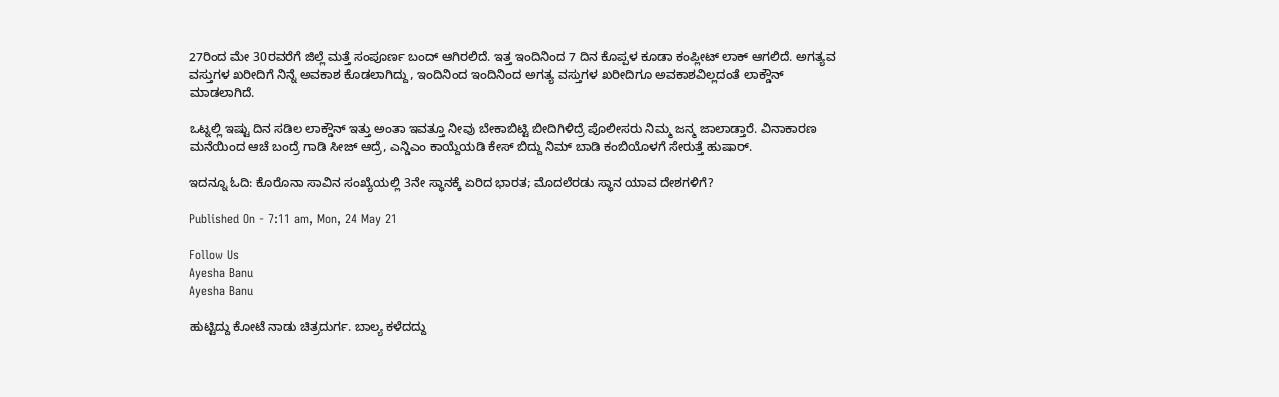27ರಿಂದ ಮೇ 30ರವರೆಗೆ ಜಿಲ್ಲೆ ಮತ್ತೆ ಸಂಪೂರ್ಣ ಬಂದ್‌ ಆಗಿರಲಿದೆ. ಇತ್ತ ಇಂದಿನಿಂದ 7 ದಿನ ಕೊಪ್ಪಳ ಕೂಡಾ ಕಂಪ್ಲೀಟ್ ಲಾಕ್ ಆಗಲಿದೆ. ಅಗತ್ಯವ ವಸ್ತುಗಳ ಖರೀದಿಗೆ ನಿನ್ನೆ ಅವಕಾಶ ಕೊಡಲಾಗಿದ್ದು, ಇಂದಿನಿಂದ ಇಂದಿನಿಂದ ಅಗತ್ಯ ವಸ್ತುಗಳ ಖರೀದಿಗೂ ಅವಕಾಶವಿಲ್ಲದಂತೆ ಲಾಕ್ಡೌನ್ ಮಾಡಲಾಗಿದೆ.

ಒಟ್ನಲ್ಲಿ ಇಷ್ಟು ದಿನ ಸಡಿಲ ಲಾಕ್ಡೌನ್ ಇತ್ತು ಅಂತಾ ಇವತ್ತೂ ನೀವು ಬೇಕಾಬಿಟ್ಟಿ ಬೀದಿಗಿಳಿದ್ರೆ ಪೊಲೀಸರು ನಿಮ್ಮ ಜನ್ಮ ಜಾಲಾಡ್ತಾರೆ. ವಿನಾಕಾರಣ ಮನೆಯಿಂದ ಆಚೆ ಬಂದ್ರೆ ಗಾಡಿ ಸೀಜ್ ಆದ್ರೆ, ಎನ್ಡಿಎಂ ಕಾಯ್ದೆಯಡಿ ಕೇಸ್ ಬಿದ್ದು ನಿಮ್ ಬಾಡಿ ಕಂಬಿಯೊಳಗೆ ಸೇರುತ್ತೆ ಹುಷಾರ್.

ಇದನ್ನೂ ಓದಿ: ಕೊರೊನಾ ಸಾವಿನ ಸಂಖ್ಯೆಯಲ್ಲಿ 3ನೇ ಸ್ಥಾನಕ್ಕೆ ಏರಿದ ಭಾರತ; ಮೊದಲೆರಡು ಸ್ಥಾನ ಯಾವ ದೇಶಗಳಿಗೆ?

Published On - 7:11 am, Mon, 24 May 21

Follow Us
Ayesha Banu
Ayesha Banu

ಹುಟ್ಟಿದ್ದು ಕೋಟೆ ನಾಡು ಚಿತ್ರದುರ್ಗ. ಬಾಲ್ಯ ಕಳೆದದ್ದು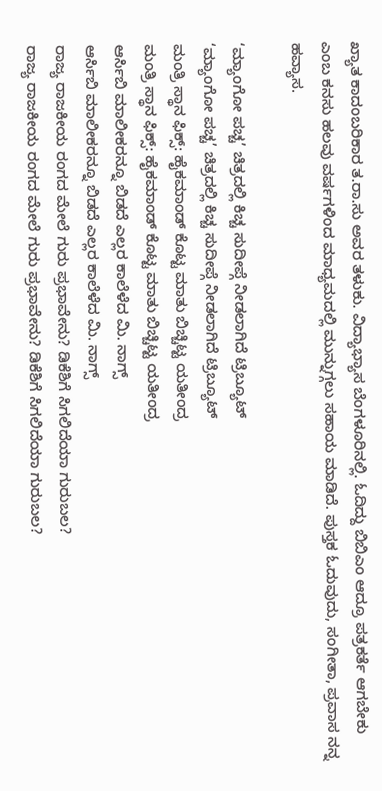ಖ್ಯಾತ ಕಾದಂಬರಿಕಾರ ತ.ರಾ.ಸು ಅವರ ತಳುಕು. ವಿದ್ಯಾಭ್ಯಾಸ ಬೆಂಗಳೂರಿನಲ್ಲಿ. ಓದಿದ್ದು ಬಿಬಿಎಂ ಆದ್ರೂ ಪತ್ರಕರ್ತೆ ಆಗಬೇಕು ಎಂಬ ಕನಸು ಹಲವು ವರ್ಷಗಳಿಂದ ಮಾಧ್ಯಮದಲ್ಲಿ ಮುನ್ನುಗ್ಗಲು ಸಹಾಯ ಮಾಡಿದೆ. ಪುಸ್ತಕ ಓದುವುದು, ಸಂಗೀತಾ, ಪ್ರವಾಸ ನನ್ನ ಹವ್ಯಾಸ.

‘ಮ್ಯಾಂಗೋ ಪಚ್ಚ’ ಚಿತ್ರದಲ್ಲಿ ಕಿಚ್ಚ ಸುದೀಪ್ಗೆ ನೀಡಲಾಗಿದೆ ಟ್ರಿಬ್ಯೂಟ್
‘ಮ್ಯಾಂಗೋ ಪಚ್ಚ’ ಚಿತ್ರದಲ್ಲಿ ಕಿಚ್ಚ ಸುದೀಪ್ಗೆ ನೀಡಲಾಗಿದೆ ಟ್ರಿಬ್ಯೂಟ್
ಮಂತ್ರಿ ಸ್ಥಾನ ಫಿಕ್ಸ್: ಹೈಕಮಾಂಡ್ ಕೊಟ್ಟ ಮಾತು ಬಿಚ್ಚಿಟ್ಟ ಯತೀಂದ್ರ
ಮಂತ್ರಿ ಸ್ಥಾನ ಫಿಕ್ಸ್: ಹೈಕಮಾಂಡ್ ಕೊಟ್ಟ ಮಾತು ಬಿಚ್ಚಿಟ್ಟ ಯತೀಂದ್ರ
ಆರ್ಸಿಬಿ ಮಾಲೀಕರನ್ನೂ ಬಿಡದೆ ಎಲ್ಲರ ಕಾಲೆಳೆದ ಮಿ. ನಾಗ್ಸ್
ಆರ್ಸಿಬಿ ಮಾಲೀಕರನ್ನೂ ಬಿಡದೆ ಎಲ್ಲರ ಕಾಲೆಳೆದ ಮಿ. ನಾಗ್ಸ್
ರಾಜ್ಯ ರಾಜಕೀಯ ರಂಗದ ಮೇಲೆ ಗುರು ಪ್ರಭಾವೇನು? ಡಿಕೆಶಿಗೆ ಸಿಗಲಿದೆಯಾ ಗುರುಬಲ?
ರಾಜ್ಯ ರಾಜಕೀಯ ರಂಗದ ಮೇಲೆ ಗುರು ಪ್ರಭಾವೇನು? ಡಿಕೆಶಿಗೆ ಸಿಗಲಿದೆಯಾ ಗುರುಬಲ?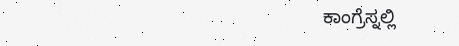ಕಾಂಗ್ರೆಸ್ನಲ್ಲಿ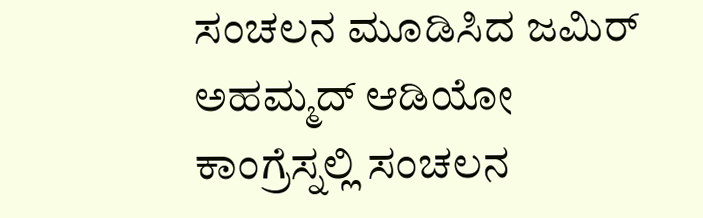ಸಂಚಲನ ಮೂಡಿಸಿದ ಜಮಿರ್ ಅಹಮ್ಮದ್ ಆಡಿಯೋ
ಕಾಂಗ್ರೆಸ್ನಲ್ಲಿ ಸಂಚಲನ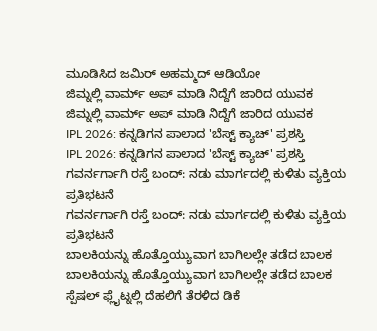ಮೂಡಿಸಿದ ಜಮಿರ್ ಅಹಮ್ಮದ್ ಆಡಿಯೋ
ಜಿಮ್ನಲ್ಲಿ ವಾರ್ಮ್ ಅಪ್ ಮಾಡಿ ನಿದ್ದೆಗೆ ಜಾರಿದ ಯುವಕ
ಜಿಮ್ನಲ್ಲಿ ವಾರ್ಮ್ ಅಪ್ ಮಾಡಿ ನಿದ್ದೆಗೆ ಜಾರಿದ ಯುವಕ
IPL 2026: ಕನ್ನಡಿಗನ ಪಾಲಾದ 'ಬೆಸ್ಟ್ ಕ್ಯಾಚ್' ಪ್ರಶಸ್ತಿ
IPL 2026: ಕನ್ನಡಿಗನ ಪಾಲಾದ 'ಬೆಸ್ಟ್ ಕ್ಯಾಚ್' ಪ್ರಶಸ್ತಿ
ಗವರ್ನರ್ಗಾಗಿ ರಸ್ತೆ ಬಂದ್: ನಡು ಮಾರ್ಗದಲ್ಲಿ ಕುಳಿತು ವ್ಯಕ್ತಿಯ ಪ್ರತಿಭಟನೆ
ಗವರ್ನರ್ಗಾಗಿ ರಸ್ತೆ ಬಂದ್: ನಡು ಮಾರ್ಗದಲ್ಲಿ ಕುಳಿತು ವ್ಯಕ್ತಿಯ ಪ್ರತಿಭಟನೆ
ಬಾಲಕಿಯನ್ನು ಹೊತ್ತೊಯ್ಯುವಾಗ ಬಾಗಿಲಲ್ಲೇ ತಡೆದ ಬಾಲಕ
ಬಾಲಕಿಯನ್ನು ಹೊತ್ತೊಯ್ಯುವಾಗ ಬಾಗಿಲಲ್ಲೇ ತಡೆದ ಬಾಲಕ
ಸ್ಪೆಷಲ್ ಫ್ಲೈಟ್ನಲ್ಲಿ ದೆಹಲಿಗೆ ತೆರಳಿದ ಡಿಕೆ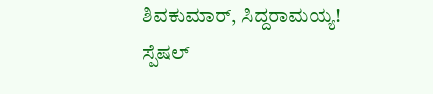ಶಿವಕುಮಾರ್, ಸಿದ್ದರಾಮಯ್ಯ!
ಸ್ಪೆಷಲ್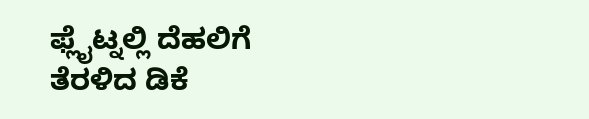ಫ್ಲೈಟ್ನಲ್ಲಿ ದೆಹಲಿಗೆ ತೆರಳಿದ ಡಿಕೆ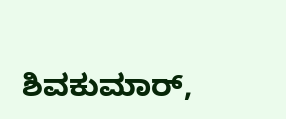ಶಿವಕುಮಾರ್,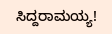ಸಿದ್ದರಾಮಯ್ಯ!